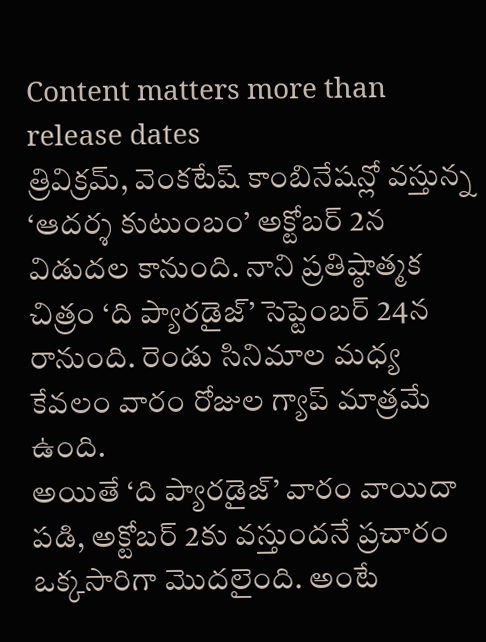Content matters more than release dates
త్రివిక్రమ్, వెంకటేష్ కాంబినేషన్లో వస్తున్న ‘ఆదర్శ కుటుంబం’ అక్టోబర్ 2న విడుదల కానుంది. నాని ప్రతిష్ఠాత్మక చిత్రం ‘ది ప్యారడైజ్’ సెప్టెంబర్ 24న రానుంది. రెండు సినిమాల మధ్య కేవలం వారం రోజుల గ్యాప్ మాత్రమే ఉంది.
అయితే ‘ది ప్యారడైజ్’ వారం వాయిదా పడి, అక్టోబర్ 2కు వస్తుందనే ప్రచారం ఒక్కసారిగా మొదలైంది. అంటే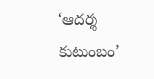‘ఆదర్శ కుటుంబం’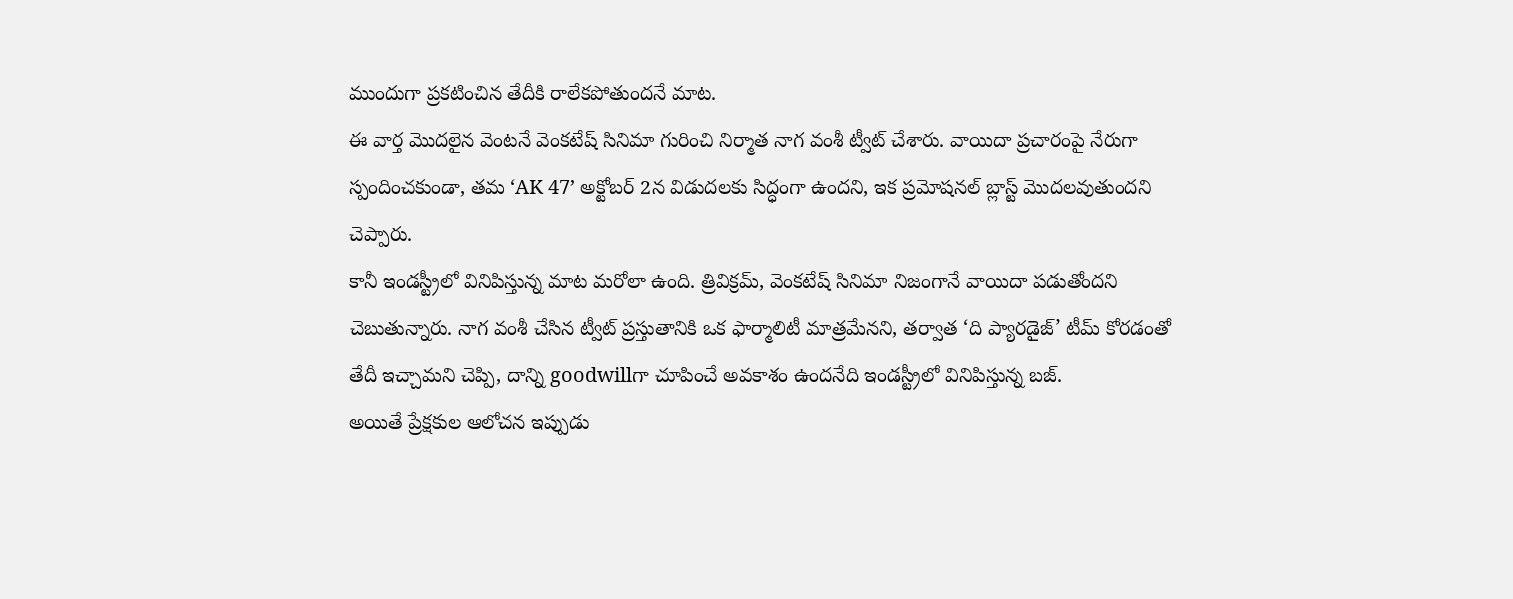ముందుగా ప్రకటించిన తేదీకి రాలేకపోతుందనే మాట.
ఈ వార్త మొదలైన వెంటనే వెంకటేష్ సినిమా గురించి నిర్మాత నాగ వంశీ ట్వీట్ చేశారు. వాయిదా ప్రచారంపై నేరుగా స్పందించకుండా, తమ ‘AK 47’ అక్టోబర్ 2న విడుదలకు సిద్ధంగా ఉందని, ఇక ప్రమోషనల్ బ్లాస్ట్ మొదలవుతుందని చెప్పారు.
కానీ ఇండస్ట్రీలో వినిపిస్తున్న మాట మరోలా ఉంది. త్రివిక్రమ్, వెంకటేష్ సినిమా నిజంగానే వాయిదా పడుతోందని చెబుతున్నారు. నాగ వంశీ చేసిన ట్వీట్ ప్రస్తుతానికి ఒక ఫార్మాలిటీ మాత్రమేనని, తర్వాత ‘ది ప్యారడైజ్’ టీమ్ కోరడంతో తేదీ ఇచ్చామని చెప్పి, దాన్ని goodwillగా చూపించే అవకాశం ఉందనేది ఇండస్ట్రీలో వినిపిస్తున్న బజ్.
అయితే ప్రేక్షకుల ఆలోచన ఇప్పుడు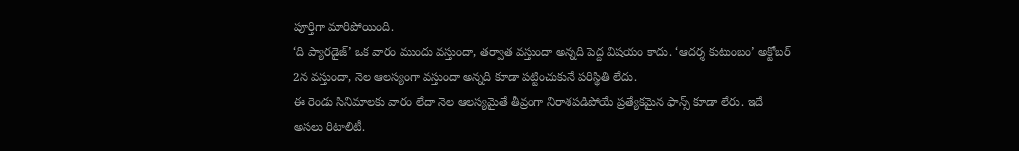పూర్తిగా మారిపోయింది.
‘ది ప్యారడైజ్’ ఒక వారం ముందు వస్తుందా, తర్వాత వస్తుందా అన్నది పెద్ద విషయం కాదు. ‘ఆదర్శ కుటుంబం’ అక్టోబర్ 2న వస్తుందా, నెల ఆలస్యంగా వస్తుందా అన్నది కూడా పట్టించుకునే పరిస్థితి లేదు.
ఈ రెండు సినిమాలకు వారం లేదా నెల ఆలస్యమైతే తీవ్రంగా నిరాశపడిపోయే ప్రత్యేకమైన ఫాన్స్ కూడా లేరు. ఇదే అసలు రిటాలిటీ.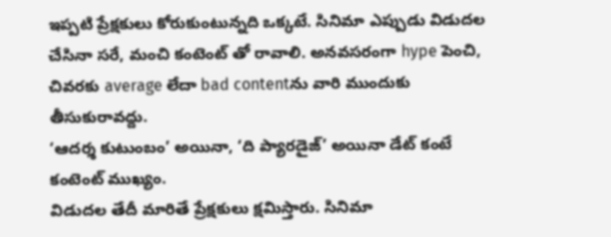ఇప్పటి ప్రేక్షకులు కోరుకుంటున్నది ఒక్కటే. సినిమా ఎప్పుడు విడుదల చేసినా సరే, మంచి కంటెంట్ తో రావాలి. అనవసరంగా hype పెంచి, చివరకు average లేదా bad contentను వారి ముందుకు తీసుకురావద్దు.
‘ఆదర్శ కుటుంబం’ అయినా, ‘ది ప్యారడైజ్’ అయినా డేట్ కంటే కంటెంట్ ముఖ్యం.
విడుదల తేదీ మారితే ప్రేక్షకులు క్షమిస్తారు. సినిమా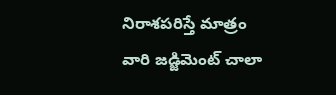నిరాశపరిస్తే మాత్రం వారి జడ్జిమెంట్ చాలా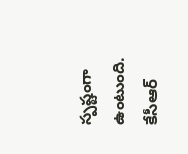స్పష్టంగా ఉంటుంది.
కేసీఆర్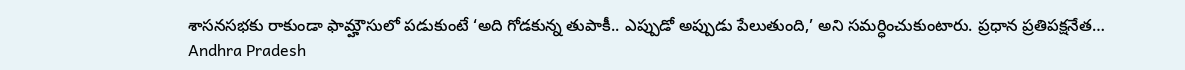శాసనసభకు రాకుండా ఫామ్హౌసులో పడుకుంటే ‘అది గోడకున్న తుపాకీ.. ఎప్పుడో అప్పుడు పేలుతుంది,’ అని సమర్ధించుకుంటారు. ప్రధాన ప్రతిపక్షనేత…
Andhra Pradesh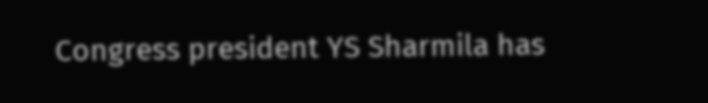Congress president YS Sharmila has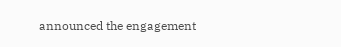announced the engagement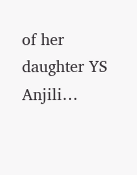of her daughter YS Anjili…